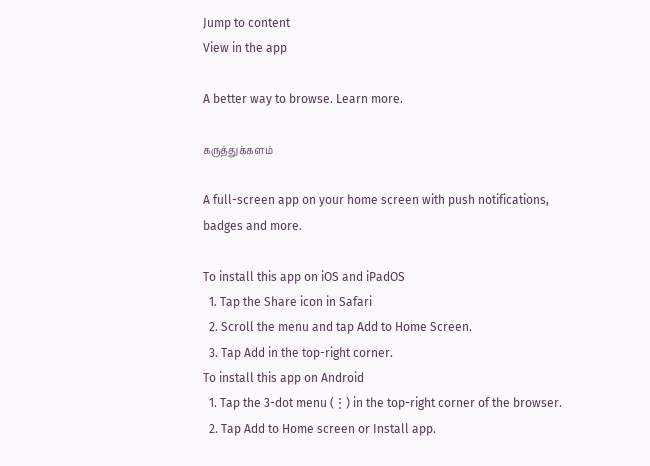Jump to content
View in the app

A better way to browse. Learn more.

கருத்துக்களம்

A full-screen app on your home screen with push notifications, badges and more.

To install this app on iOS and iPadOS
  1. Tap the Share icon in Safari
  2. Scroll the menu and tap Add to Home Screen.
  3. Tap Add in the top-right corner.
To install this app on Android
  1. Tap the 3-dot menu (⋮) in the top-right corner of the browser.
  2. Tap Add to Home screen or Install app.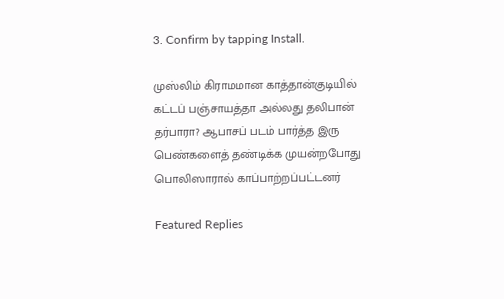3. Confirm by tapping Install.

முஸ்லிம் கிராமமான காத்தான்குடியில் கட்டப் பஞ்சாயத்தா அல்லது தலிபான் தர்பாரா? ஆபாசப் படம் பார்த்த இரு பெண்களைத் தண்டிக்க முயன்றபோது பொலிஸாரால் காப்பாற்றப்பட்டனர்

Featured Replies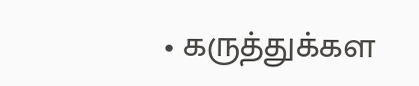• கருத்துக்கள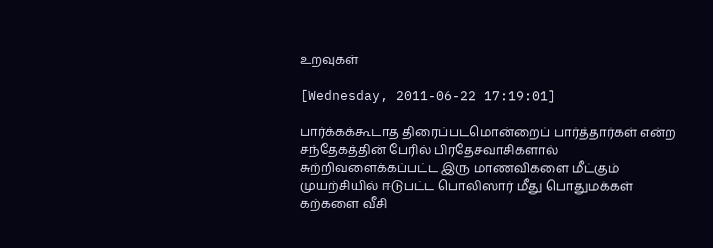உறவுகள்

[Wednesday, 2011-06-22 17:19:01]

பார்க்கக்கூடாத திரைப்படமொன்றைப் பார்த்தார்கள் என்ற சந்தேகத்தின் பேரில் பிரதேசவாசிகளால் சுற்றிவளைக்கப்பட்ட இரு மாணவிகளை மீட்கும் முயற்சியில் ஈடுபட்ட பொலிஸார் மீது பொதுமக்கள் கற்களை வீசி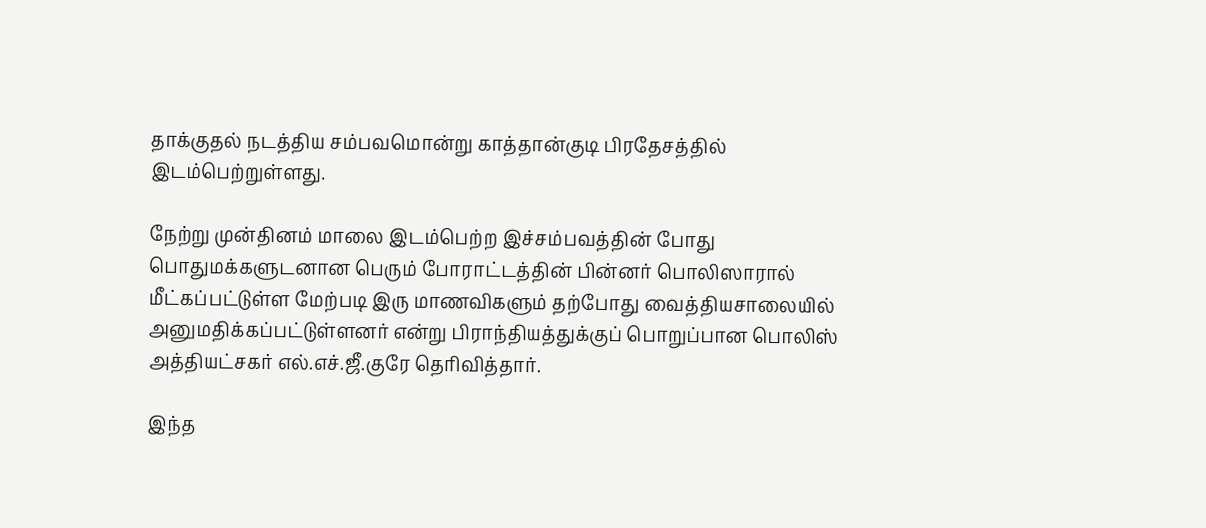தாக்குதல் நடத்திய சம்பவமொன்று காத்தான்குடி பிரதேசத்தில் இடம்பெற்றுள்ளது.

நேற்று முன்தினம் மாலை இடம்பெற்ற இச்சம்பவத்தின் போது பொதுமக்களுடனான பெரும் போராட்டத்தின் பின்னர் பொலிஸாரால் மீட்கப்பட்டுள்ள மேற்படி இரு மாணவிகளும் தற்போது வைத்தியசாலையில் அனுமதிக்கப்பட்டுள்ளனர் என்று பிராந்தியத்துக்குப் பொறுப்பான பொலிஸ் அத்தியட்சகர் எல்.எச்.ஜீ.குரே தெரிவித்தார்.

இந்த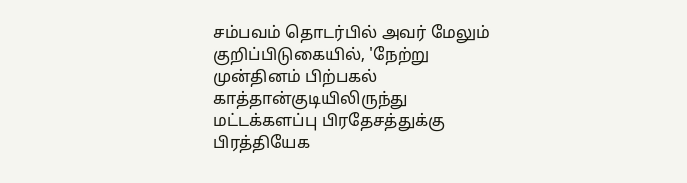சம்பவம் தொடர்பில் அவர் மேலும் குறிப்பிடுகையில், 'நேற்று முன்தினம் பிற்பகல் காத்தான்குடியிலிருந்து மட்டக்களப்பு பிரதேசத்துக்கு பிரத்தியேக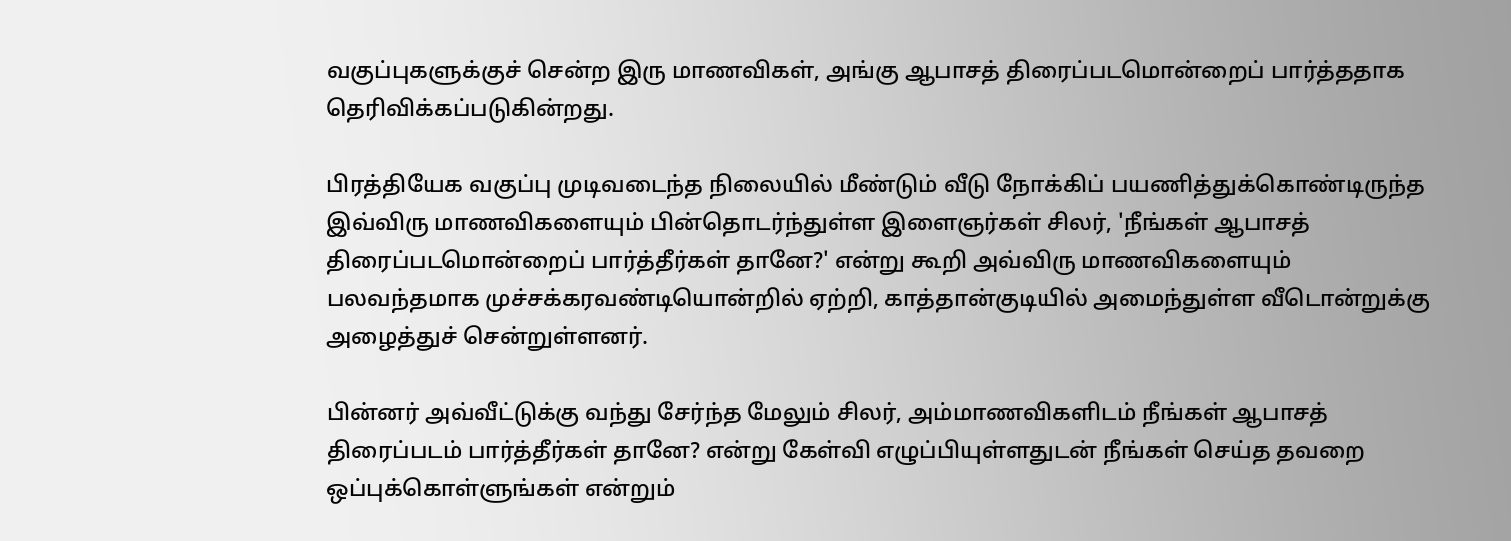வகுப்புகளுக்குச் சென்ற இரு மாணவிகள், அங்கு ஆபாசத் திரைப்படமொன்றைப் பார்த்ததாக தெரிவிக்கப்படுகின்றது.

பிரத்தியேக வகுப்பு முடிவடைந்த நிலையில் மீண்டும் வீடு நோக்கிப் பயணித்துக்கொண்டிருந்த இவ்விரு மாணவிகளையும் பின்தொடர்ந்துள்ள இளைஞர்கள் சிலர், 'நீங்கள் ஆபாசத் திரைப்படமொன்றைப் பார்த்தீர்கள் தானே?' என்று கூறி அவ்விரு மாணவிகளையும் பலவந்தமாக முச்சக்கரவண்டியொன்றில் ஏற்றி, காத்தான்குடியில் அமைந்துள்ள வீடொன்றுக்கு அழைத்துச் சென்றுள்ளனர்.

பின்னர் அவ்வீட்டுக்கு வந்து சேர்ந்த மேலும் சிலர், அம்மாணவிகளிடம் நீங்கள் ஆபாசத் திரைப்படம் பார்த்தீர்கள் தானே? என்று கேள்வி எழுப்பியுள்ளதுடன் நீங்கள் செய்த தவறை ஒப்புக்கொள்ளுங்கள் என்றும்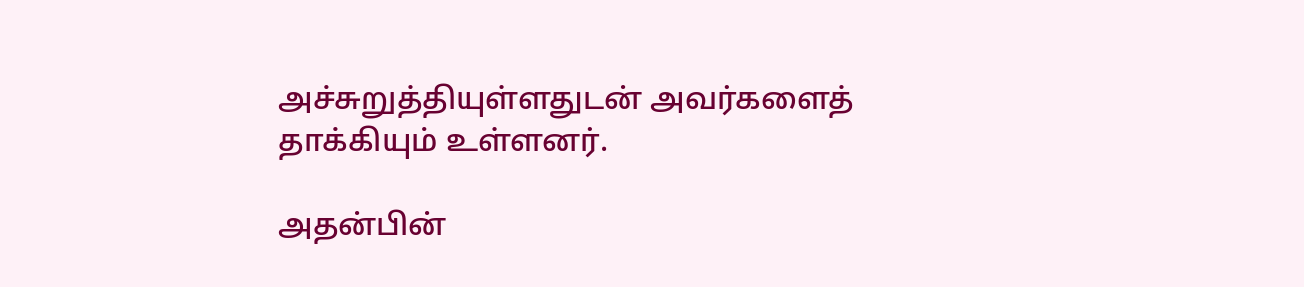அச்சுறுத்தியுள்ளதுடன் அவர்களைத் தாக்கியும் உள்ளனர்.

அதன்பின்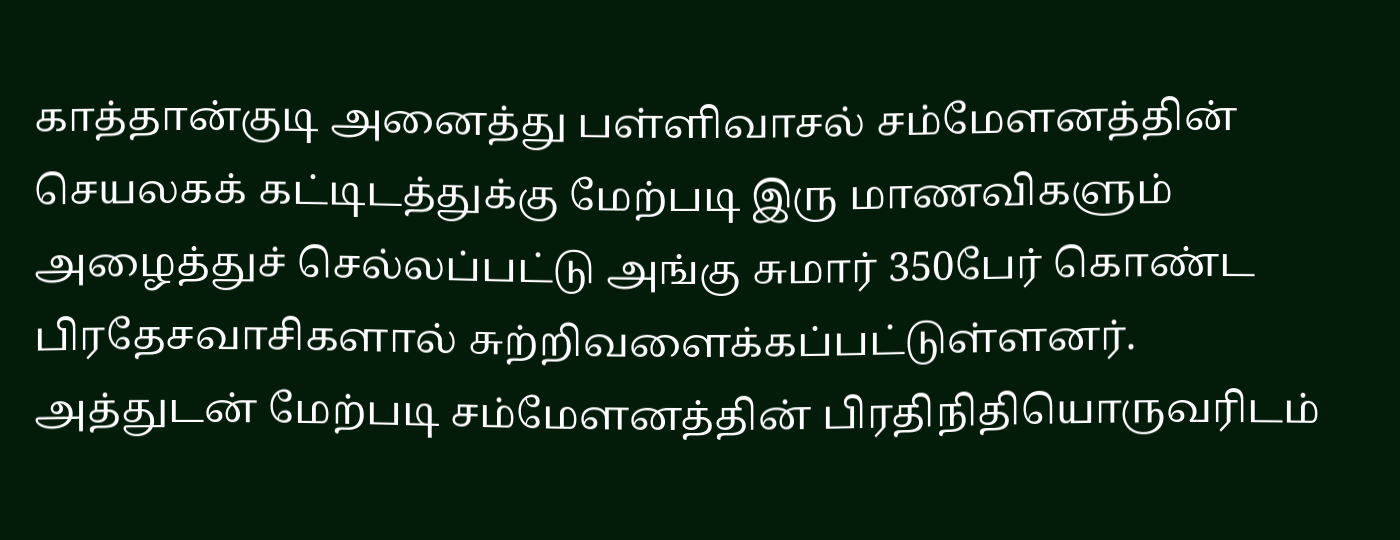காத்தான்குடி அனைத்து பள்ளிவாசல் சம்மேளனத்தின் செயலகக் கட்டிடத்துக்கு மேற்படி இரு மாணவிகளும் அழைத்துச் செல்லப்பட்டு அங்கு சுமார் 350பேர் கொண்ட பிரதேசவாசிகளால் சுற்றிவளைக்கப்பட்டுள்ளனர். அத்துடன் மேற்படி சம்மேளனத்தின் பிரதிநிதியொருவரிடம்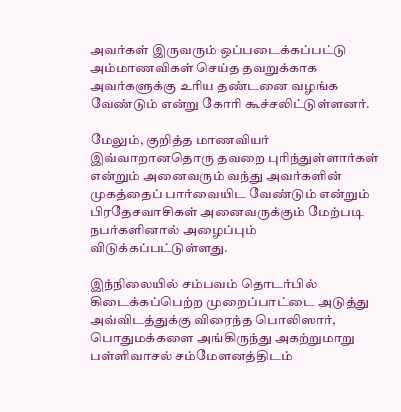அவர்கள் இருவரும் ஒப்படைக்கப்பட்டு அம்மாணவிகள் செய்த தவறுக்காக அவர்களுக்கு உரிய தண்டனை வழங்க வேண்டும் என்று கோரி கூச்சலிட்டுள்ளனர்.

மேலும், குறித்த மாணவியர் இவ்வாறானதொரு தவறை புரிந்துள்ளார்கள் என்றும் அனைவரும் வந்து அவர்களின் முகத்தைப் பார்வையிட வேண்டும் என்றும் பிரதேசவாசிகள் அனைவருக்கும் மேற்படி நபர்களினால் அழைப்பும் விடுக்கப்பட்டுள்ளது.

இந்நிலையில் சம்பவம் தொடர்பில் கிடைக்கப்பெற்ற முறைப்பாட்டை அடுத்து அவ்விடத்துக்கு விரைந்த பொலிஸார், பொதுமக்களை அங்கிருந்து அகற்றுமாறு பள்ளிவாசல் சம்மேளனத்திடம்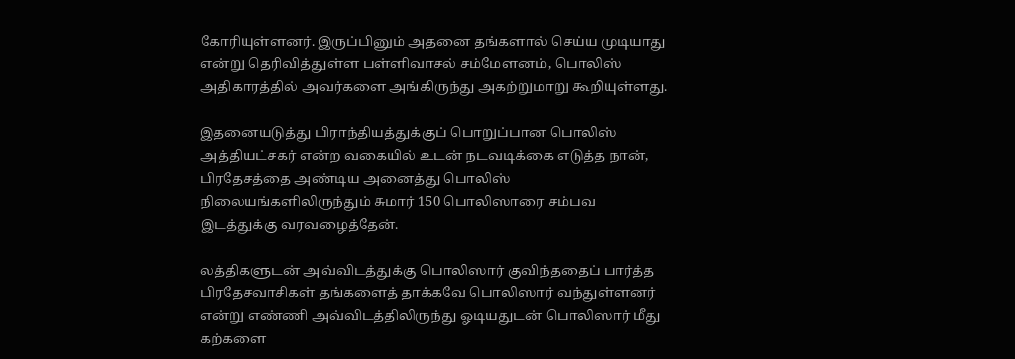கோரியுள்ளனர். இருப்பினும் அதனை தங்களால் செய்ய முடியாது என்று தெரிவித்துள்ள பள்ளிவாசல் சம்மேளனம், பொலிஸ் அதிகாரத்தில் அவர்களை அங்கிருந்து அகற்றுமாறு கூறியுள்ளது.

இதனையடுத்து பிராந்தியத்துக்குப் பொறுப்பான பொலிஸ் அத்தியட்சகர் என்ற வகையில் உடன் நடவடிக்கை எடுத்த நான், பிரதேசத்தை அண்டிய அனைத்து பொலிஸ் நிலையங்களிலிருந்தும் சுமார் 150 பொலிஸாரை சம்பவ இடத்துக்கு வரவழைத்தேன்.

லத்திகளுடன் அவ்விடத்துக்கு பொலிஸார் குவிந்ததைப் பார்த்த பிரதேசவாசிகள் தங்களைத் தாக்கவே பொலிஸார் வந்துள்ளனர் என்று எண்ணி அவ்விடத்திலிருந்து ஓடியதுடன் பொலிஸார் மீது கற்களை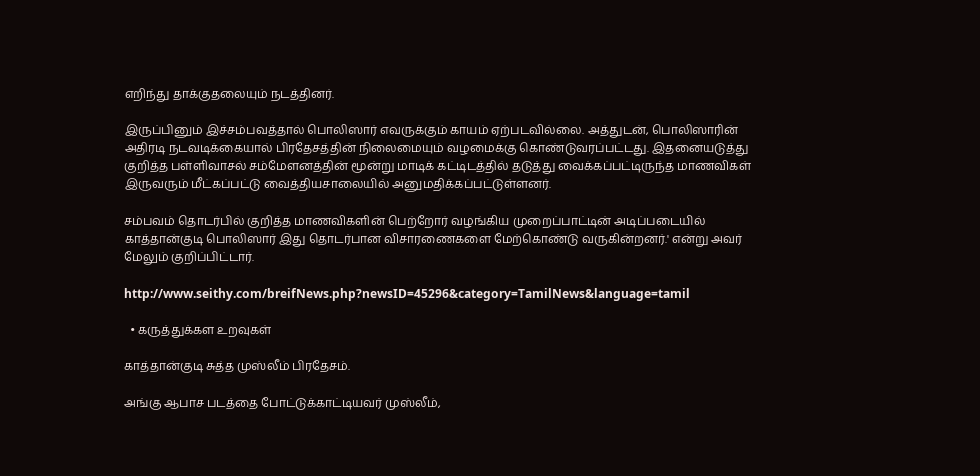எறிந்து தாக்குதலையும் நடத்தினர்.

இருப்பினும் இச்சம்பவத்தால் பொலிஸார் எவருக்கும் காயம் ஏற்படவில்லை. அத்துடன், பொலிஸாரின் அதிரடி நடவடிக்கையால் பிரதேசத்தின் நிலைமையும் வழமைக்கு கொண்டுவரப்பட்டது. இதனையடுத்து குறித்த பள்ளிவாசல் சம்மேளனத்தின் மூன்று மாடிக் கட்டிடத்தில் தடுத்து வைக்கப்பட்டிருந்த மாணவிகள் இருவரும் மீட்கப்பட்டு வைத்தியசாலையில் அனுமதிக்கப்பட்டுள்ளனர்.

சம்பவம் தொடர்பில் குறித்த மாணவிகளின் பெற்றோர் வழங்கிய முறைப்பாட்டின் அடிப்படையில் காத்தான்குடி பொலிஸார் இது தொடர்பான விசாரணைகளை மேற்கொண்டு வருகின்றனர்.' என்று அவர் மேலும் குறிப்பிட்டார்.

http://www.seithy.com/breifNews.php?newsID=45296&category=TamilNews&language=tamil

  • கருத்துக்கள உறவுகள்

காத்தான்குடி சுத்த முஸ்லீம் பிரதேசம்.

அங்கு ஆபாச படத்தை போட்டுக்காட்டியவர் முஸ்லீம்,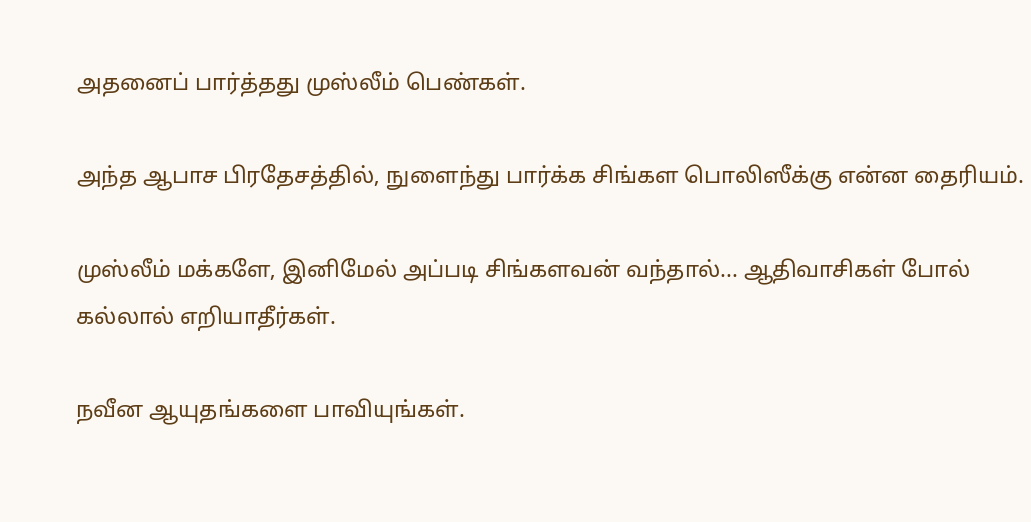அதனைப் பார்த்தது முஸ்லீம் பெண்கள்.

அந்த ஆபாச பிரதேசத்தில், நுளைந்து பார்க்க சிங்கள பொலிஸீக்கு என்ன தைரியம்.

முஸ்லீம் மக்களே, இனிமேல் அப்படி சிங்களவன் வந்தால்... ஆதிவாசிகள் போல் கல்லால் எறியாதீர்கள்.

நவீன ஆயுதங்களை பாவியுங்கள்.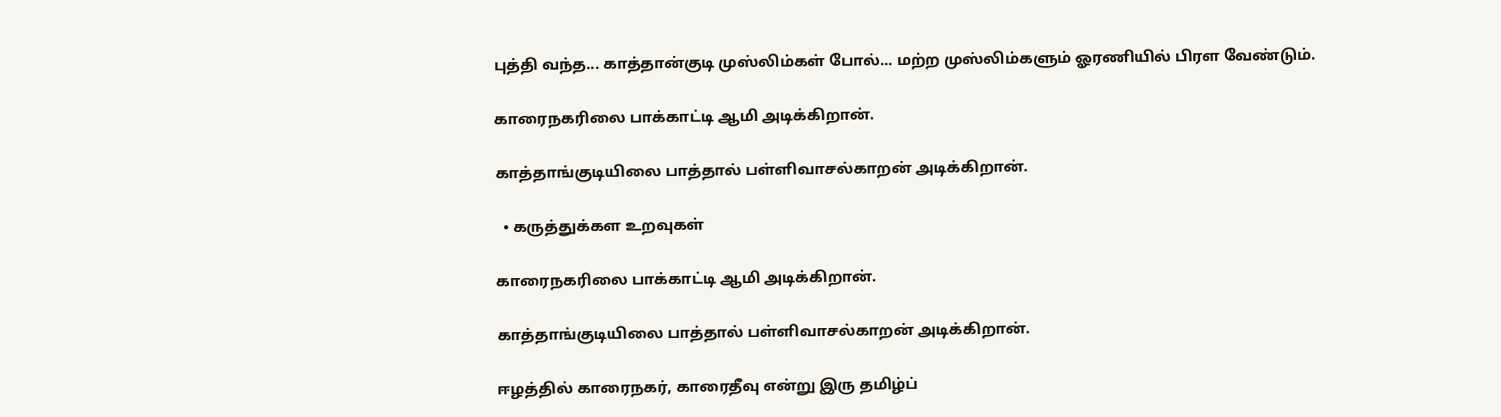புத்தி வந்த... காத்தான்குடி முஸ்லிம்கள் போல்... மற்ற முஸ்லிம்களும் ஓரணியில் பிரள வேண்டும்.

காரைநகரிலை பாக்காட்டி ஆமி அடிக்கிறான்.

காத்தாங்குடியிலை பாத்தால் பள்ளிவாசல்காறன் அடிக்கிறான்.

  • கருத்துக்கள உறவுகள்

காரைநகரிலை பாக்காட்டி ஆமி அடிக்கிறான்.

காத்தாங்குடியிலை பாத்தால் பள்ளிவாசல்காறன் அடிக்கிறான்.

ஈழத்தில் காரைநகர், காரைதீவு என்று இரு தமிழ்ப்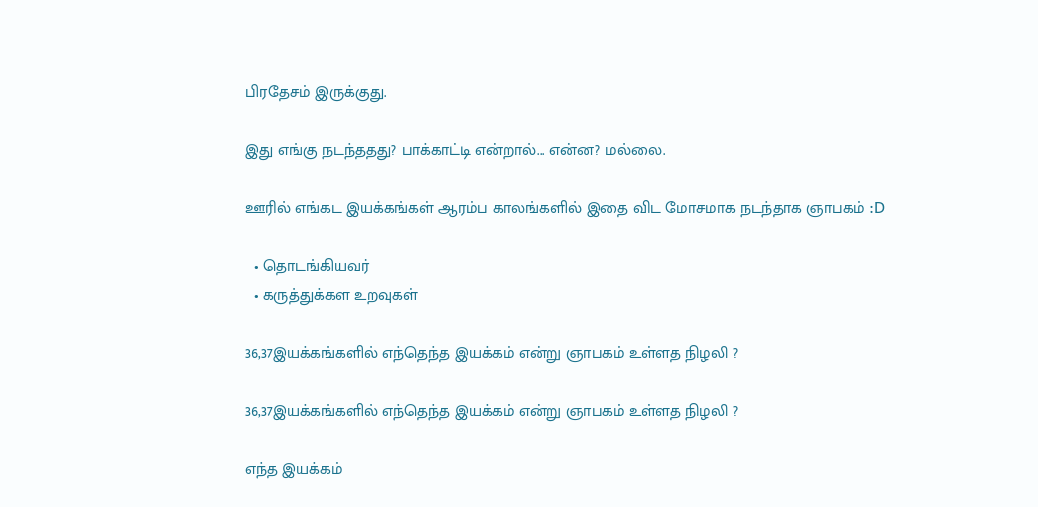பிரதேசம் இருக்குது.

இது எங்கு நடந்ததது? பாக்காட்டி என்றால்... என்ன? மல்லை.

ஊரில் எங்கட இயக்கங்கள் ஆரம்ப காலங்களில் இதை விட மோசமாக நடந்தாக ஞாபகம் :D

  • தொடங்கியவர்
  • கருத்துக்கள உறவுகள்

36,37இயக்கங்களில் எந்தெந்த இயக்கம் என்று ஞாபகம் உள்ளத நிழலி ?

36,37இயக்கங்களில் எந்தெந்த இயக்கம் என்று ஞாபகம் உள்ளத நிழலி ?

எந்த இயக்கம்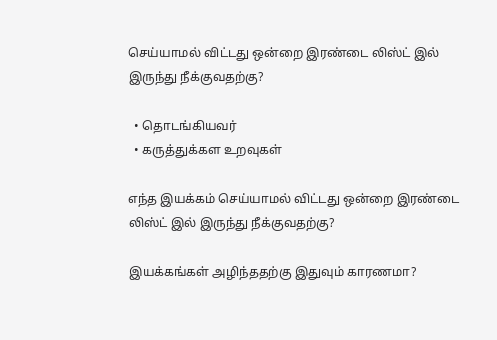செய்யாமல் விட்டது ஒன்றை இரண்டை லிஸ்ட் இல் இருந்து நீக்குவதற்கு?

  • தொடங்கியவர்
  • கருத்துக்கள உறவுகள்

எந்த இயக்கம் செய்யாமல் விட்டது ஒன்றை இரண்டை லிஸ்ட் இல் இருந்து நீக்குவதற்கு?

இயக்கங்கள் அழிந்ததற்கு இதுவும் காரணமா?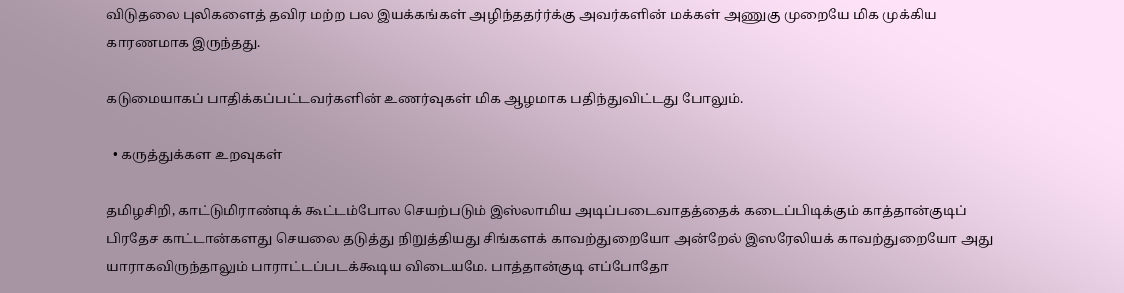விடுதலை புலிகளைத் தவிர மற்ற பல இயக்கங்கள் அழிந்ததர்ர்க்கு அவர்களின் மக்கள் அணுகு முறையே மிக முக்கிய காரணமாக இருந்தது.

கடுமையாகப் பாதிக்கப்பட்டவர்களின் உணர்வுகள் மிக ஆழமாக பதிந்துவிட்டது போலும்.

  • கருத்துக்கள உறவுகள்

தமிழசிறி, காட்டுமிராண்டிக் கூட்டம்போல செயற்படும் இஸ்லாமிய அடிப்படைவாதத்தைக் கடைப்பிடிக்கும் காத்தான்குடிப் பிரதேச காட்டான்களது செயலை தடுத்து நிறுத்தியது சிங்களக் காவற்துறையோ அன்றேல் இஸரேலியக் காவற்துறையோ அது யாராகவிருந்தாலும் பாராட்டப்படக்கூடிய விடையமே. பாத்தான்குடி எப்போதோ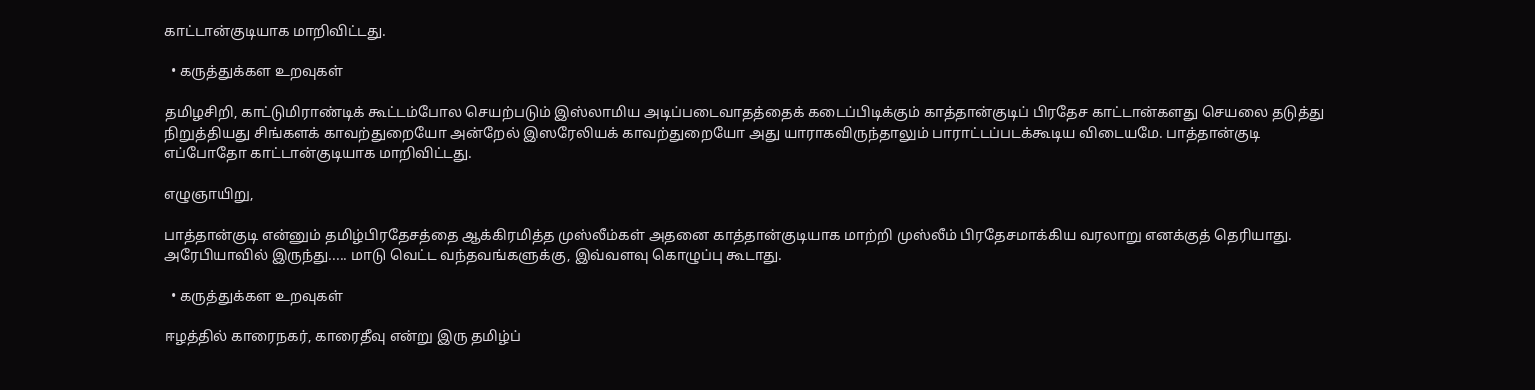காட்டான்குடியாக மாறிவிட்டது.

  • கருத்துக்கள உறவுகள்

தமிழசிறி, காட்டுமிராண்டிக் கூட்டம்போல செயற்படும் இஸ்லாமிய அடிப்படைவாதத்தைக் கடைப்பிடிக்கும் காத்தான்குடிப் பிரதேச காட்டான்களது செயலை தடுத்து நிறுத்தியது சிங்களக் காவற்துறையோ அன்றேல் இஸரேலியக் காவற்துறையோ அது யாராகவிருந்தாலும் பாராட்டப்படக்கூடிய விடையமே. பாத்தான்குடி எப்போதோ காட்டான்குடியாக மாறிவிட்டது.

எழுஞாயிறு,

பாத்தான்குடி என்னும் தமிழ்பிரதேசத்தை ஆக்கிரமித்த முஸ்லீம்கள் அதனை காத்தான்குடியாக மாற்றி முஸ்லீம் பிரதேசமாக்கிய வரலாறு எனக்குத் தெரியாது. அரேபியாவில் இருந்து..... மாடு வெட்ட வந்தவங்களுக்கு, இவ்வளவு கொழுப்பு கூடாது.

  • கருத்துக்கள உறவுகள்

ஈழத்தில் காரைநகர், காரைதீவு என்று இரு தமிழ்ப்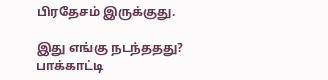பிரதேசம் இருக்குது.

இது எங்கு நடந்ததது? பாக்காட்டி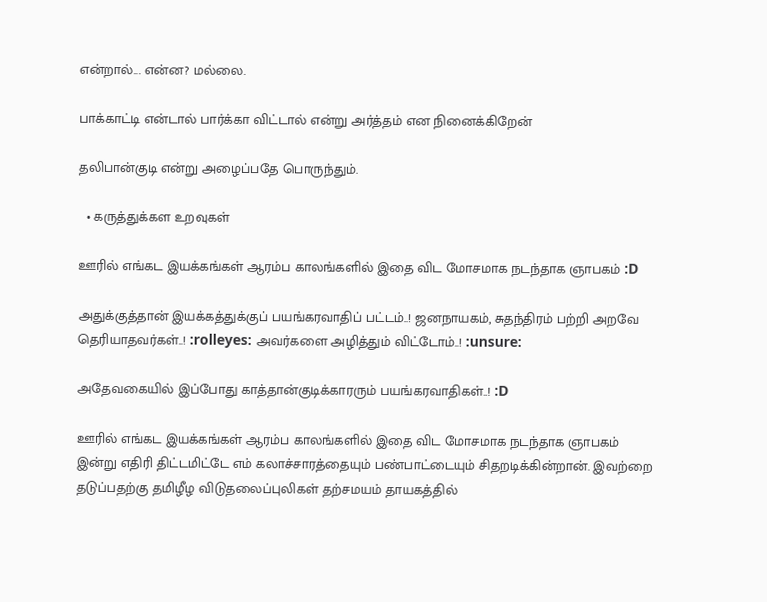என்றால்... என்ன? மல்லை.

பாக்காட்டி என்டால் பார்க்கா விட்டால் என்று அர்த்தம் என நினைக்கிறேன்

தலிபான்குடி என்று அழைப்பதே பொருந்தும்.

  • கருத்துக்கள உறவுகள்

ஊரில் எங்கட இயக்கங்கள் ஆரம்ப காலங்களில் இதை விட மோசமாக நடந்தாக ஞாபகம் :D

அதுக்குத்தான் இயக்கத்துக்குப் பயங்கரவாதிப் பட்டம்..! ஜனநாயகம், சுதந்திரம் பற்றி அறவே தெரியாதவர்கள்..! :rolleyes: அவர்களை அழித்தும் விட்டோம்..! :unsure:

அதேவகையில் இப்போது காத்தான்குடிக்காரரும் பயங்கரவாதிகள்..! :D

ஊரில் எங்கட இயக்கங்கள் ஆரம்ப காலங்களில் இதை விட மோசமாக நடந்தாக ஞாபகம்
இன்று எதிரி திட்டமிட்டே எம் கலாச்சாரத்தையும் பண்பாட்டையும் சிதறடிக்கின்றான். இவற்றை தடுப்பதற்கு தமிழீழ விடுதலைப்புலிகள் தற்சமயம் தாயகத்தில்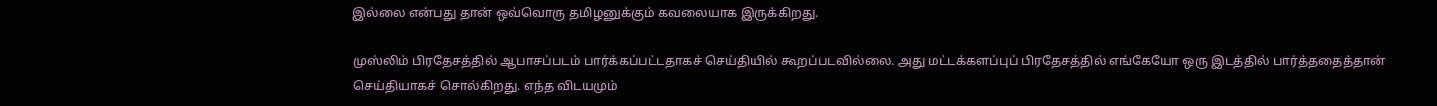இல்லை என்பது தான் ஒவ்வொரு தமிழனுக்கும் கவலையாக இருக்கிறது.

முஸ்லிம் பிரதேசத்தில் ஆபாசப்படம் பார்க்கப்பட்டதாகச் செய்தியில் கூறப்படவில்லை. அது மட்டக்களப்புப் பிரதேசத்தில் எங்கேயோ ஒரு இடத்தில் பார்த்ததைத்தான் செய்தியாகச் சொல்கிறது. எந்த விடயமும்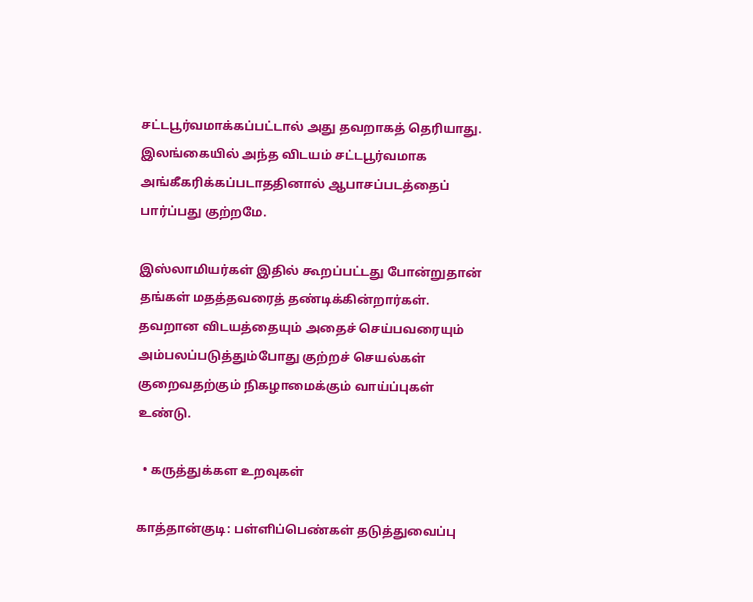சட்டபூர்வமாக்கப்பட்டால் அது தவறாகத் தெரியாது. இலங்கையில் அந்த விடயம் சட்டபூர்வமாக அங்கீகரிக்கப்படாததினால் ஆபாசப்படத்தைப் பார்ப்பது குற்றமே.

இஸ்லாமியர்கள் இதில் கூறப்பட்டது போன்றுதான் தங்கள் மதத்தவரைத் தண்டிக்கின்றார்கள். தவறான விடயத்தையும் அதைச் செய்பவரையும் அம்பலப்படுத்தும்போது குற்றச் செயல்கள் குறைவதற்கும் நிகழாமைக்கும் வாய்ப்புகள் உண்டு.

  • கருத்துக்கள உறவுகள்

காத்தான்குடி: பள்ளிப்பெண்கள் தடுத்துவைப்பு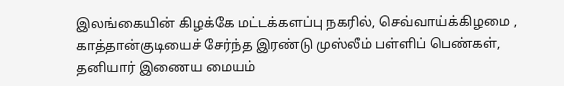இலங்கையின் கிழக்கே மட்டக்களப்பு நகரில், செவ்வாய்க்கிழமை , காத்தான்குடியைச் சேர்ந்த இரண்டு முஸ்லீம் பள்ளிப் பெண்கள், தனியார் இணைய மையம்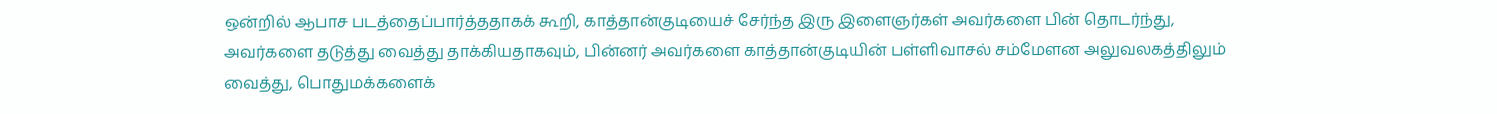ஒன்றில் ஆபாச படத்தைப்பார்த்ததாகக் கூறி, காத்தான்குடியைச் சேர்ந்த இரு இளைஞர்கள் அவர்களை பின் தொடர்ந்து, அவர்களை தடுத்து வைத்து தாக்கியதாகவும், பின்னர் அவர்களை காத்தான்குடியின் பள்ளிவாசல் சம்மேளன அலுவலகத்திலும் வைத்து, பொதுமக்களைக்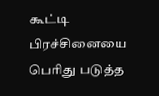கூட்டி பிரச்சினையை பெரிது படுத்த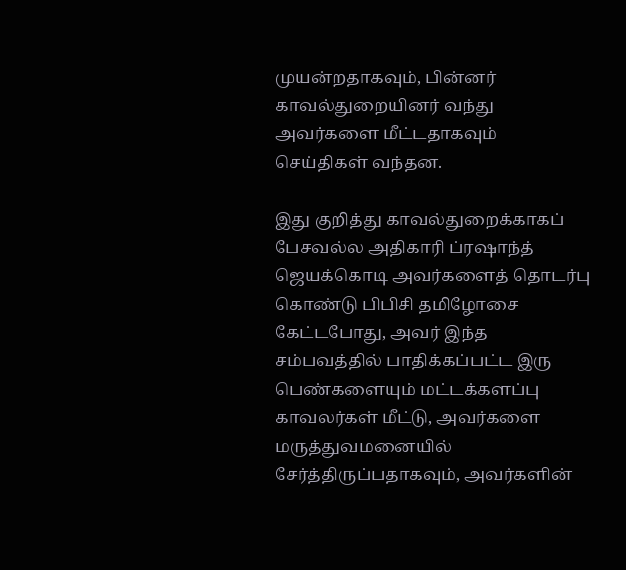முயன்றதாகவும், பின்னர் காவல்துறையினர் வந்து அவர்களை மீட்டதாகவும் செய்திகள் வந்தன.

இது குறித்து காவல்துறைக்காகப் பேசவல்ல அதிகாரி ப்ரஷாந்த் ஜெயக்கொடி அவர்களைத் தொடர்பு கொண்டு பிபிசி தமிழோசை கேட்டபோது, அவர் இந்த சம்பவத்தில் பாதிக்கப்பட்ட இரு பெண்களையும் மட்டக்களப்பு காவலர்கள் மீட்டு, அவர்களை மருத்துவமனையில் சேர்த்திருப்பதாகவும், அவர்களின்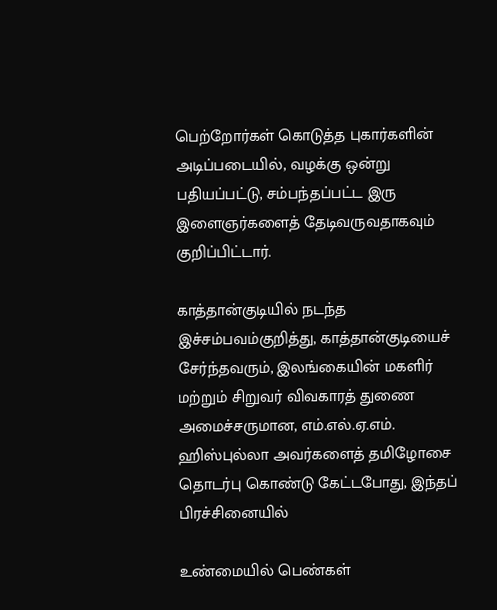பெற்றோர்கள் கொடுத்த புகார்களின் அடிப்படையில், வழக்கு ஒன்று பதியப்பட்டு, சம்பந்தப்பட்ட இரு இளைஞர்களைத் தேடிவருவதாகவும் குறிப்பிட்டார்.

காத்தான்குடியில் நடந்த இச்சம்பவம்குறித்து, காத்தான்குடியைச் சேர்ந்தவரும், இலங்கையின் மகளிர் மற்றும் சிறுவர் விவகாரத் துணை அமைச்சருமான, எம்.எல்.ஏ.எம். ஹிஸ்புல்லா அவர்களைத் தமிழோசை தொடர்பு கொண்டு கேட்டபோது, இந்தப் பிரச்சினையில்

உண்மையில் பெண்கள்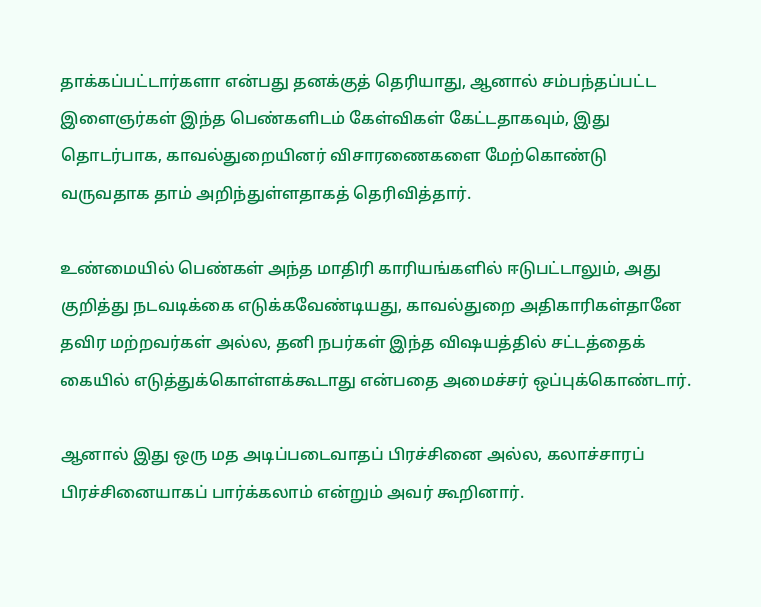தாக்கப்பட்டார்களா என்பது தனக்குத் தெரியாது, ஆனால் சம்பந்தப்பட்ட இளைஞர்கள் இந்த பெண்களிடம் கேள்விகள் கேட்டதாகவும், இது தொடர்பாக, காவல்துறையினர் விசாரணைகளை மேற்கொண்டு வருவதாக தாம் அறிந்துள்ளதாகத் தெரிவித்தார்.

உண்மையில் பெண்கள் அந்த மாதிரி காரியங்களில் ஈடுபட்டாலும், அது குறித்து நடவடிக்கை எடுக்கவேண்டியது, காவல்துறை அதிகாரிகள்தானே தவிர மற்றவர்கள் அல்ல, தனி நபர்கள் இந்த விஷயத்தில் சட்டத்தைக் கையில் எடுத்துக்கொள்ளக்கூடாது என்பதை அமைச்சர் ஒப்புக்கொண்டார்.

ஆனால் இது ஒரு மத அடிப்படைவாதப் பிரச்சினை அல்ல, கலாச்சாரப் பிரச்சினையாகப் பார்க்கலாம் என்றும் அவர் கூறினார்.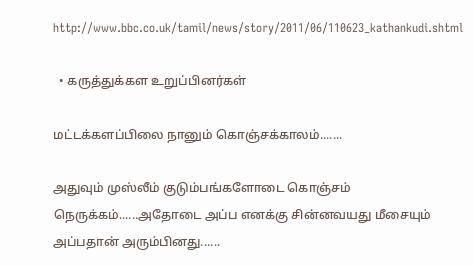http://www.bbc.co.uk/tamil/news/story/2011/06/110623_kathankudi.shtml

  • கருத்துக்கள உறுப்பினர்கள்

மட்டக்களப்பிலை நானும் கொஞ்சக்காலம்.......

அதுவும் முஸ்லீம் குடும்பங்களோடை கொஞ்சம் நெருக்கம்......அதோடை அப்ப எனக்கு சின்னவயது மீசையும் அப்பதான் அரும்பினது......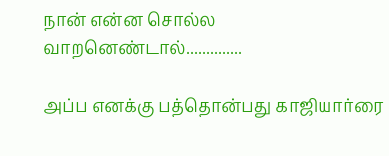நான் என்ன சொல்ல வாறனெண்டால்..............

அப்ப எனக்கு பத்தொன்பது காஜியார்ரை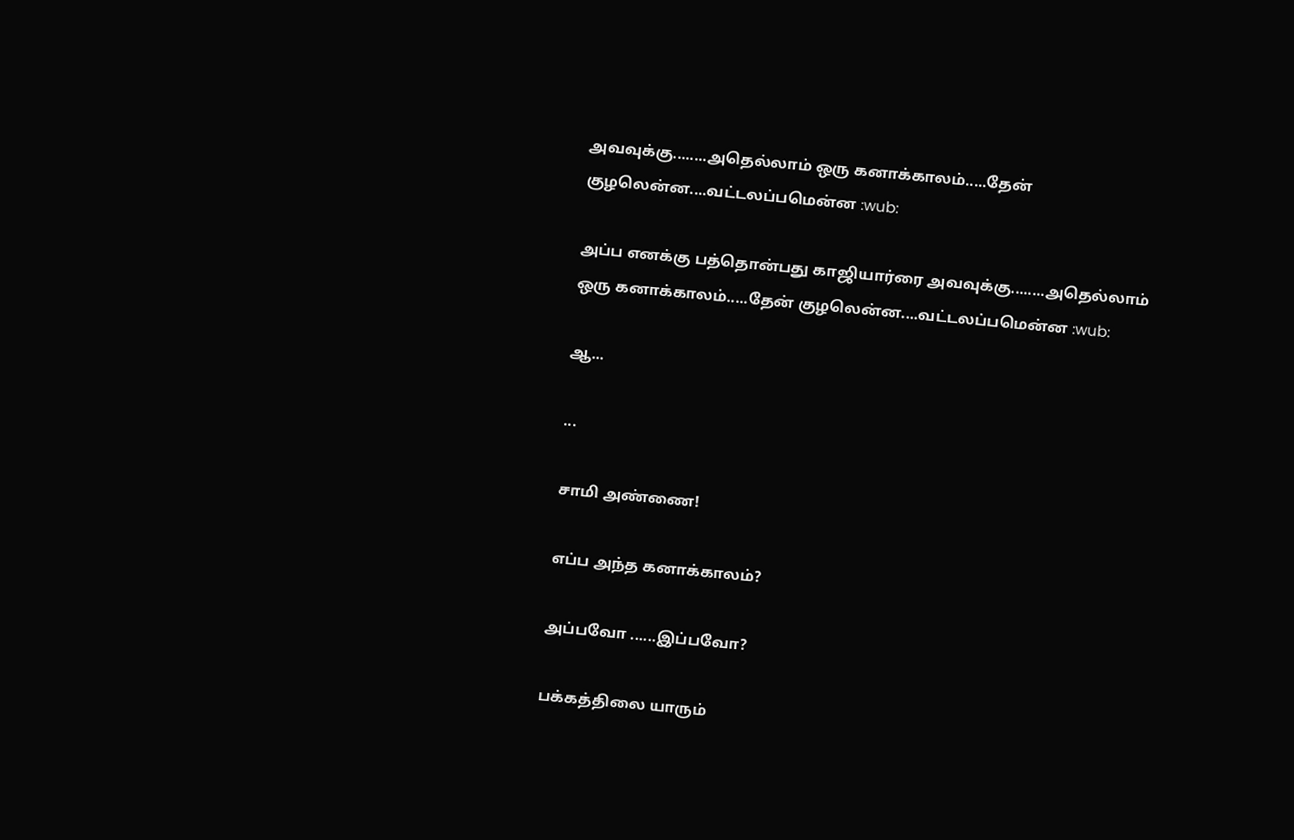அவவுக்கு........அதெல்லாம் ஒரு கனாக்காலம்.....தேன் குழலென்ன....வட்டலப்பமென்ன :wub:

அப்ப எனக்கு பத்தொன்பது காஜியார்ரை அவவுக்கு........அதெல்லாம் ஒரு கனாக்காலம்.....தேன் குழலென்ன....வட்டலப்பமென்ன :wub:

ஆ...

...

சாமி அண்ணை!

எப்ப அந்த கனாக்காலம்?

அப்பவோ ......இப்பவோ?

பக்கத்திலை யாரும்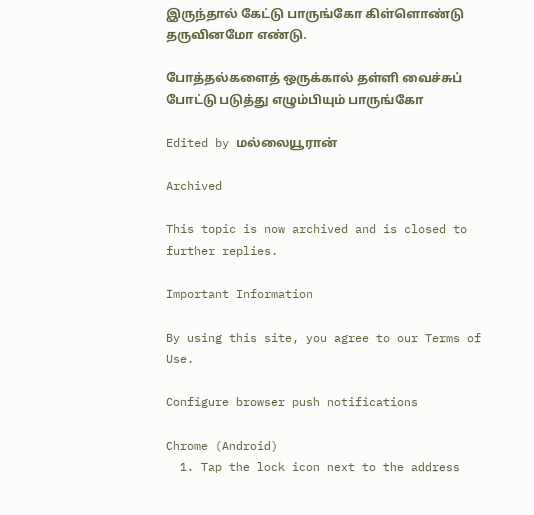இருந்தால் கேட்டு பாருங்கோ கிள்ளொண்டு தருவினமோ எண்டு.

போத்தல்களைத் ஒருக்கால் தள்ளி வைச்சுப் போட்டு படுத்து எழும்பியும் பாருங்கோ

Edited by மல்லையூரான்

Archived

This topic is now archived and is closed to further replies.

Important Information

By using this site, you agree to our Terms of Use.

Configure browser push notifications

Chrome (Android)
  1. Tap the lock icon next to the address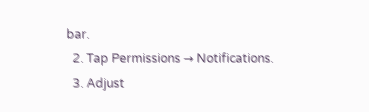bar.
  2. Tap Permissions → Notifications.
  3. Adjust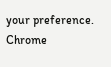your preference.
Chrome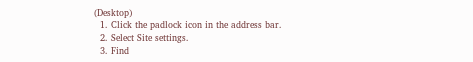(Desktop)
  1. Click the padlock icon in the address bar.
  2. Select Site settings.
  3. Find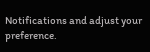Notifications and adjust your preference.